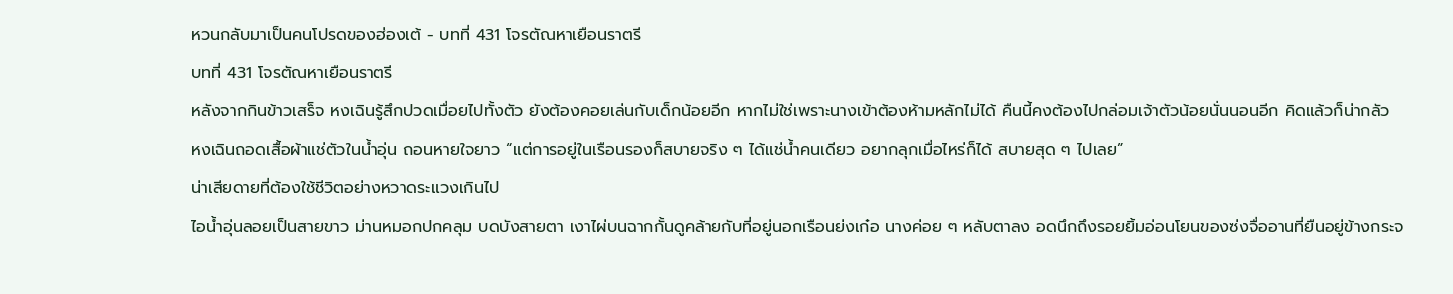หวนกลับมาเป็นคนโปรดของฮ่องเต้ - บทที่ 431 โจรตัณหาเยือนราตรี
บทที่ 431 โจรตัณหาเยือนราตรี
หลังจากกินข้าวเสร็จ หงเฉินรู้สึกปวดเมื่อยไปทั้งตัว ยังต้องคอยเล่นกับเด็กน้อยอีก หากไม่ใช่เพราะนางเข้าต้องห้ามหลักไม่ได้ คืนนี้คงต้องไปกล่อมเจ้าตัวน้อยนั่นนอนอีก คิดแล้วก็น่ากลัว
หงเฉินถอดเสื้อผ้าแช่ตัวในน้ำอุ่น ถอนหายใจยาว “แต่การอยู่ในเรือนรองก็สบายจริง ๆ ได้แช่น้ำคนเดียว อยากลุกเมื่อไหร่ก็ได้ สบายสุด ๆ ไปเลย”
น่าเสียดายที่ต้องใช้ชีวิตอย่างหวาดระแวงเกินไป
ไอน้ำอุ่นลอยเป็นสายขาว ม่านหมอกปกคลุม บดบังสายตา เงาไผ่บนฉากกั้นดูคล้ายกับที่อยู่นอกเรือนย่งเก๋อ นางค่อย ๆ หลับตาลง อดนึกถึงรอยยิ้มอ่อนโยนของซ่งจื่ออานที่ยืนอยู่ข้างกระจ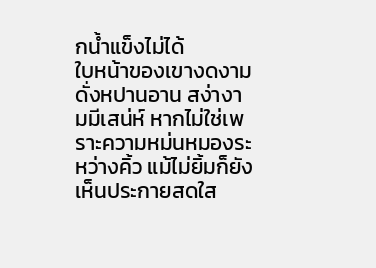กน้ำแข็งไม่ได้
ใบหน้าของเขางดงามดั่งหปานอาน สง่างามมีเสน่ห์ หากไม่ใช่เพราะความหม่นหมองระหว่างคิ้ว แม้ไม่ยิ้มก็ยังเห็นประกายสดใส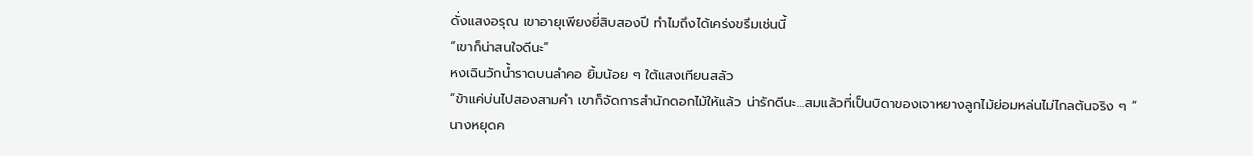ดั่งแสงอรุณ เขาอายุเพียงยี่สิบสองปี ทำไมถึงได้เคร่งขรึมเช่นนี้
“เขาก็น่าสนใจดีนะ”
หงเฉินวักน้ำราดบนลำคอ ยิ้มน้อย ๆ ใต้แสงเทียนสลัว
“ข้าแค่บ่นไปสองสามคำ เขาก็จัดการสำนักดอกไม้ให้แล้ว น่ารักดีนะ…สมแล้วที่เป็นบิดาของเจาหยางลูกไม้ย่อมหล่นไม่ไกลต้นจริง ๆ ”
นางหยุดค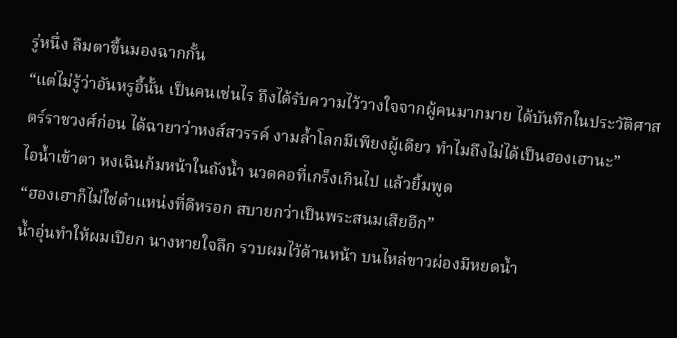รู่หนึ่ง ลืมตาขึ้นมองฉากกั้น
“แต่ไม่รู้ว่าอันหรูอี้นั้น เป็นคนเช่นไร ถึงได้รับความไว้วางใจจากผู้คนมากมาย ได้บันทึกในประวัติศาสตร์ราชวงศ์ก่อน ได้ฉายาว่าหงส์สวรรค์ งามล้ำโลกมีเพียงผู้เดียว ทำไมถึงไม่ได้เป็นฮองเฮานะ”
ไอน้ำเข้าตา หงเฉินก้มหน้าในถังน้ำ นวดคอที่เกร็งเกินไป แล้วยิ้มพูด
“ฮองเฮาก็ไม่ใช่ตำแหน่งที่ดีหรอก สบายกว่าเป็นพระสนมเสียอีก”
น้ำอุ่นทำให้ผมเปียก นางหายใจลึก รวบผมไว้ด้านหน้า บนไหล่ขาวผ่องมีหยดน้ำ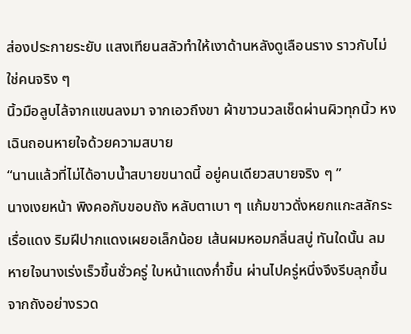ส่องประกายระยับ แสงเทียนสลัวทำให้เงาด้านหลังดูเลือนราง ราวกับไม่ใช่คนจริง ๆ
นิ้วมือลูบไล้จากแขนลงมา จากเอวถึงขา ผ้าขาวนวลเช็ดผ่านผิวทุกนิ้ว หงเฉินถอนหายใจด้วยความสบาย
“นานแล้วที่ไม่ได้อาบน้ำสบายขนาดนี้ อยู่คนเดียวสบายจริง ๆ ”
นางเงยหน้า พิงคอกับขอบถัง หลับตาเบา ๆ แก้มขาวดั่งหยกแกะสลักระเรื่อแดง ริมฝีปากแดงเผยอเล็กน้อย เส้นผมหอมกลิ่นสบู่ ทันใดนั้น ลมหายใจนางเร่งเร็วขึ้นชั่วครู่ ใบหน้าแดงก่ำขึ้น ผ่านไปครู่หนึ่งจึงรีบลุกขึ้นจากถังอย่างรวด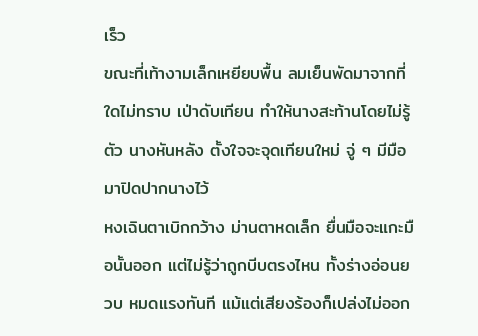เร็ว
ขณะที่เท้างามเล็กเหยียบพื้น ลมเย็นพัดมาจากที่ใดไม่ทราบ เป่าดับเทียน ทำให้นางสะท้านโดยไม่รู้ตัว นางหันหลัง ตั้งใจจะจุดเทียนใหม่ จู่ ๆ มีมือมาปิดปากนางไว้
หงเฉินตาเบิกกว้าง ม่านตาหดเล็ก ยื่นมือจะแกะมือนั้นออก แต่ไม่รู้ว่าถูกบีบตรงไหน ทั้งร่างอ่อนยวบ หมดแรงทันที แม้แต่เสียงร้องก็เปล่งไม่ออก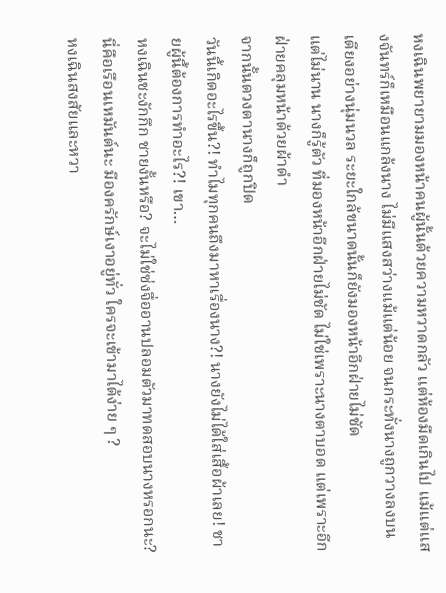หงเฉินพยายามมองหน้าคนผู้นั้นด้วยความหวาดกลัว แต่ห้องมืดเกินไป แม้แต่แสงจันทร์ก็เหมือนแกล้งนาง ไม่มีแสงสว่างแม้แต่น้อย จนกระทั่งนางถูกวางลงบนเตียงอย่างนุ่มนวล ระยะใกล้ขนาดนั้นก็ยังมองหน้าอีกฝ่ายไม่ชัด
แต่ไม่นาน นางก็รู้ตัว ที่มองหน้าอีกฝ่ายไม่ชัด ไม่ใช่เพราะนางตาบอด แต่เพราะอีกฝ่ายคลุมหน้าด้วยผ้าดำ
จากนั้นดวงตานางก็ถูกปิด
วันนี้เกิดอะไรขึ้น?! ทำไมทุกคนถึงมาหาเรื่องนาง?! นางยังไม่ได้ใส่เสื้อผ้าเลย! ชายผู้นี้ต้องการทำอะไร?! เขา…
หงเฉินชะงักกึก ชายงั้นหรือ? จะไม่ใช่ซ่งจื่ออานปลอมตัวมาทดสอบนางหรอกนะ? นี่คือเรือนเหมันต์นะ มีองครักษ์เงาอยู่ทั่ว ใครจะเข้ามาได้ง่าย ๆ ?
หงเฉินสงสัยและหวา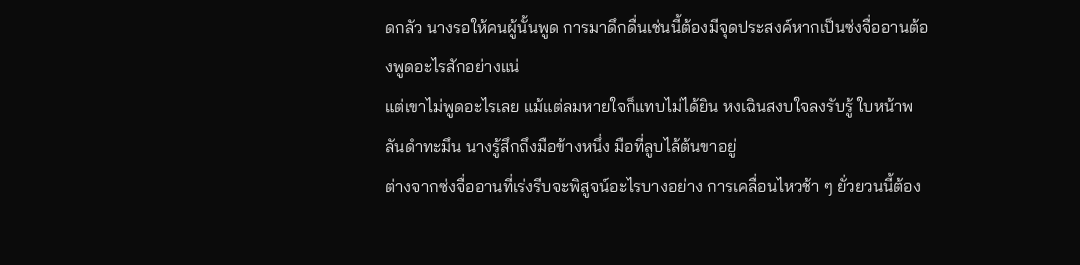ดกลัว นางรอให้คนผู้นั้นพูด การมาดึกดื่นเช่นนี้ต้องมีจุดประสงค์หากเป็นซ่งจื่ออานต้องพูดอะไรสักอย่างแน่
แต่เขาไม่พูดอะไรเลย แม้แต่ลมหายใจก็แทบไม่ได้ยิน หงเฉินสงบใจลงรับรู้ ใบหน้าพลันดำทะมึน นางรู้สึกถึงมือข้างหนึ่ง มือที่ลูบไล้ต้นขาอยู่
ต่างจากซ่งจื่ออานที่เร่งรีบจะพิสูจน์อะไรบางอย่าง การเคลื่อนไหวช้า ๆ ยั่วยวนนี้ต้อง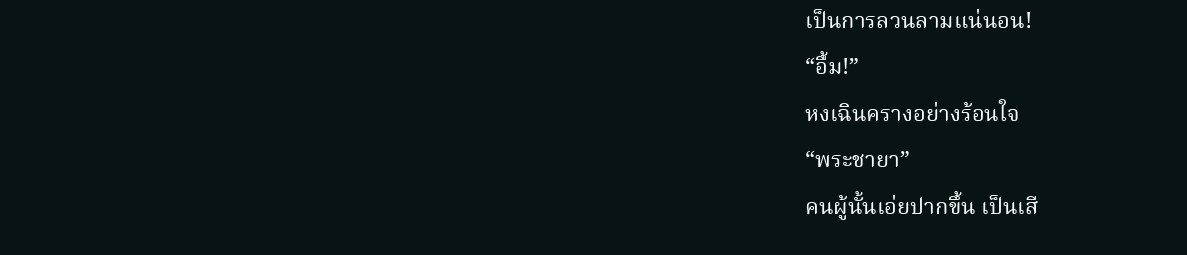เป็นการลวนลามแน่นอน!
“อื้ม!”
หงเฉินครางอย่างร้อนใจ
“พระชายา”
คนผู้นั้นเอ่ยปากขึ้น เป็นเสี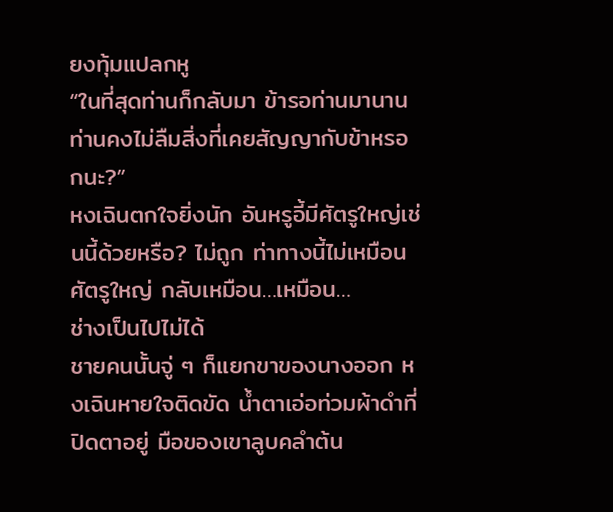ยงทุ้มแปลกหู
“ในที่สุดท่านก็กลับมา ข้ารอท่านมานาน ท่านคงไม่ลืมสิ่งที่เคยสัญญากับข้าหรอกนะ?”
หงเฉินตกใจยิ่งนัก อันหรูอี้มีศัตรูใหญ่เช่นนี้ด้วยหรือ? ไม่ถูก ท่าทางนี้ไม่เหมือนศัตรูใหญ่ กลับเหมือน…เหมือน…
ช่างเป็นไปไม่ได้
ชายคนนั้นจู่ ๆ ก็แยกขาของนางออก หงเฉินหายใจติดขัด น้ำตาเอ่อท่วมผ้าดำที่ปิดตาอยู่ มือของเขาลูบคลำต้น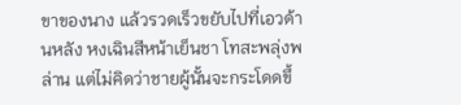ขาของนาง แล้วรวดเร็วขยับไปที่เอวด้านหลัง หงเฉินสีหน้าเย็นชา โทสะพลุ่งพล่าน แต่ไม่คิดว่าชายผู้นั้นจะกระโดดขึ้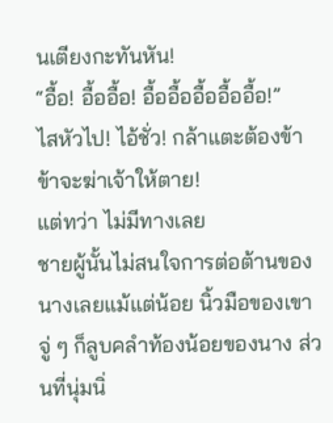นเตียงกะทันหัน!
“อื้อ! อื้ออื้อ! อื้ออื้ออื้ออื้ออื้อ!”
ไสหัวไป! ไอ้ชั่ว! กล้าแตะต้องข้า ข้าจะฆ่าเจ้าให้ตาย!
แต่ทว่า ไม่มีทางเลย
ชายผู้นั้นไม่สนใจการต่อต้านของนางเลยแม้แต่น้อย นิ้วมือของเขาจู่ ๆ ก็ลูบคลำท้องน้อยของนาง ส่วนที่นุ่มนิ่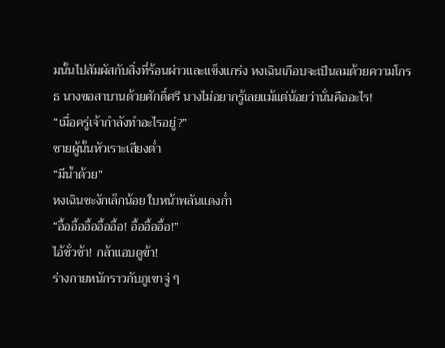มนั้นไปสัมผัสกับสิ่งที่ร้อนผ่าวและแข็งแกร่ง หงเฉินเกือบจะเป็นลมด้วยความโกรธ นางขอสาบานด้วยศักดิ์ศรี นางไม่อยากรู้เลยแม้แต่น้อยว่านั่นคืออะไร!
“เมื่อครู่เจ้ากำลังทำอะไรอยู่?”
ชายผู้นั้นหัวเราะเสียงต่ำ
“มีน้ำด้วย”
หงเฉินชะงักเล็กน้อย ใบหน้าพลันแดงก่ำ
“อื้ออื้ออื้ออื้ออื้อ! อื้ออื้ออื้อ!”
ไอ้ชั่วช้า! กล้าแอบดูข้า!
ร่างกายหนักราวกับภูเขาจู่ ๆ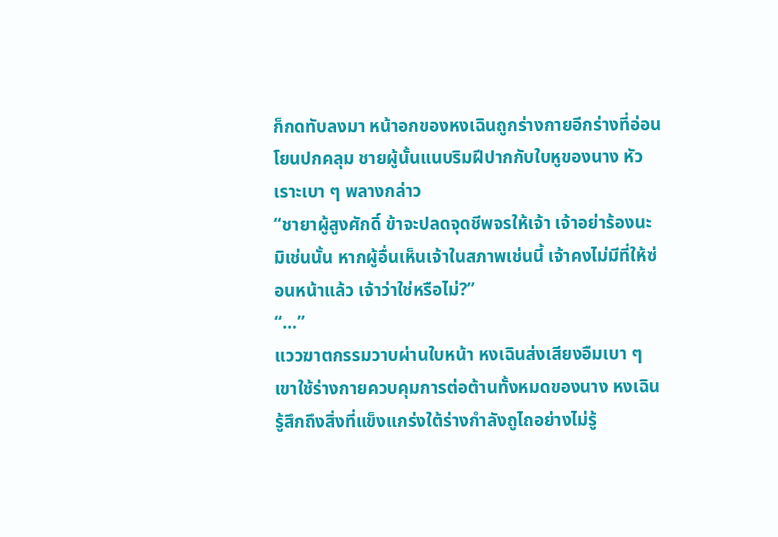ก็กดทับลงมา หน้าอกของหงเฉินถูกร่างกายอีกร่างที่อ่อนโยนปกคลุม ชายผู้นั้นแนบริมฝีปากกับใบหูของนาง หัวเราะเบา ๆ พลางกล่าว
“ชายาผู้สูงศักดิ์ ข้าจะปลดจุดชีพจรให้เจ้า เจ้าอย่าร้องนะ มิเช่นนั้น หากผู้อื่นเห็นเจ้าในสภาพเช่นนี้ เจ้าคงไม่มีที่ให้ซ่อนหน้าแล้ว เจ้าว่าใช่หรือไม่?”
“…”
แววฆาตกรรมวาบผ่านใบหน้า หงเฉินส่งเสียงอืมเบา ๆ
เขาใช้ร่างกายควบคุมการต่อต้านทั้งหมดของนาง หงเฉินรู้สึกถึงสิ่งที่แข็งแกร่งใต้ร่างกำลังถูไถอย่างไม่รู้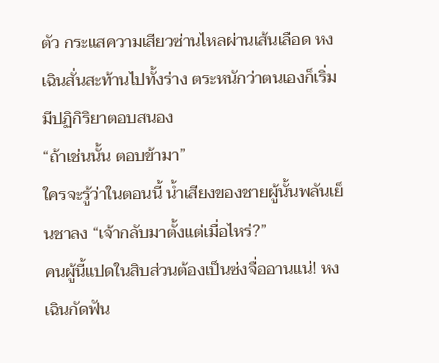ตัว กระแสความเสียวซ่านไหลผ่านเส้นเลือด หงเฉินสั่นสะท้านไปทั้งร่าง ตระหนักว่าตนเองก็เริ่มมีปฏิกิริยาตอบสนอง
“ถ้าเช่นนั้น ตอบข้ามา”
ใครจะรู้ว่าในตอนนี้ น้ำเสียงของชายผู้นั้นพลันเย็นชาลง “เจ้ากลับมาตั้งแต่เมื่อไหร่?”
คนผู้นี้แปดในสิบส่วนต้องเป็นซ่งจื่ออานแน่! หงเฉินกัดฟัน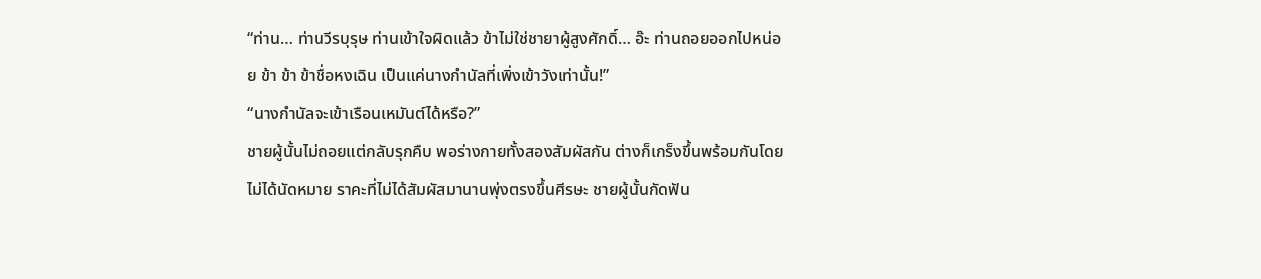“ท่าน… ท่านวีรบุรุษ ท่านเข้าใจผิดแล้ว ข้าไม่ใช่ชายาผู้สูงศักดิ์… อ๊ะ ท่านถอยออกไปหน่อย ข้า ข้า ข้าชื่อหงเฉิน เป็นแค่นางกำนัลที่เพิ่งเข้าวังเท่านั้น!”
“นางกำนัลจะเข้าเรือนเหมันต์ได้หรือ?”
ชายผู้นั้นไม่ถอยแต่กลับรุกคืบ พอร่างกายทั้งสองสัมผัสกัน ต่างก็เกร็งขึ้นพร้อมกันโดยไม่ได้นัดหมาย ราคะที่ไม่ได้สัมผัสมานานพุ่งตรงขึ้นศีรษะ ชายผู้นั้นกัดฟัน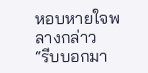หอบหายใจพลางกล่าว
“รีบบอกมา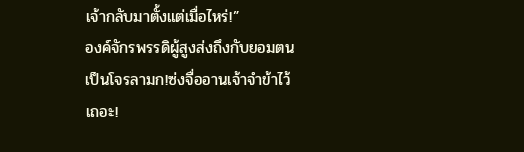เจ้ากลับมาตั้งแต่เมื่อไหร่!”
องค์จักรพรรดิผู้สูงส่งถึงกับยอมตนเป็นโจรลามก!ซ่งจื่ออานเจ้าจำข้าไว้เถอะ!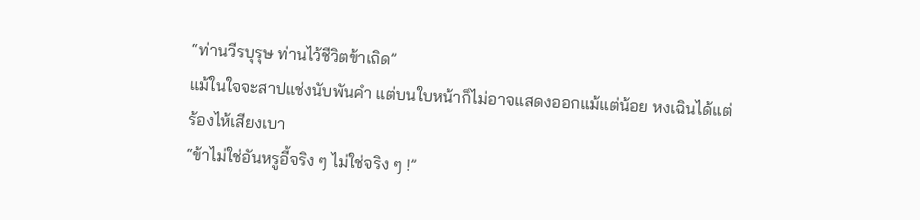“ท่านวีรบุรุษ ท่านไว้ชีวิตข้าเถิด”
แม้ในใจจะสาปแช่งนับพันคำ แต่บนใบหน้าก็ไม่อาจแสดงออกแม้แต่น้อย หงเฉินได้แต่ร้องไห้เสียงเบา
“ข้าไม่ใช่อันหรูอี้จริง ๆ ไม่ใช่จริง ๆ !”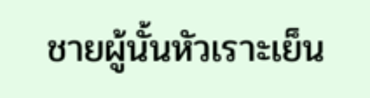ชายผู้นั้นหัวเราะเย็น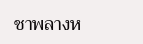ชาพลางห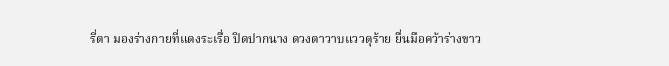รี่ตา มองร่างกายที่แดงระเรื่อ ปิดปากนาง ดวงตาวาบแววดุร้าย ยื่นมือคว้าร่างขาว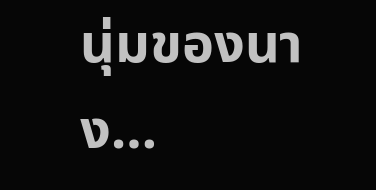นุ่มของนาง…